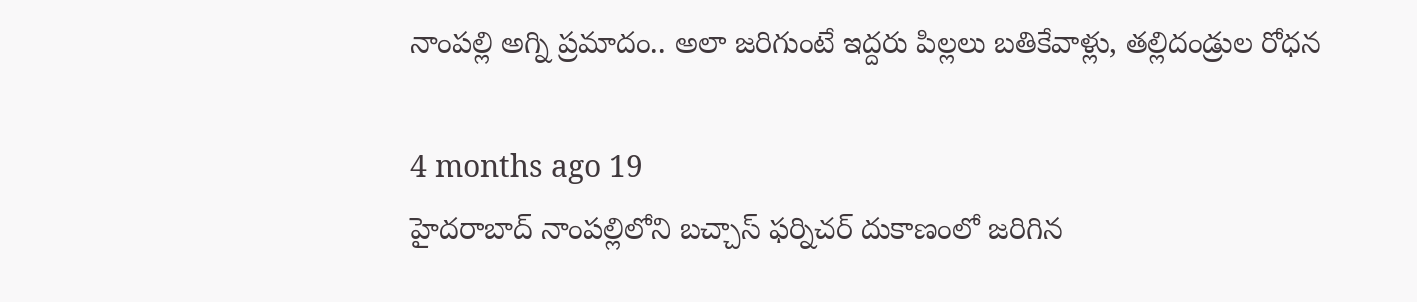నాంపల్లి అగ్ని ప్రమాదం.. అలా జరిగుంటే ఇద్దరు పిల్లలు బతికేవాళ్లు, తల్లిదండ్రుల రోధన

4 months ago 19
హైదరాబాద్‌ నాంపల్లిలోని బచ్చాస్ ఫర్నిచర్ దుకాణంలో జరిగిన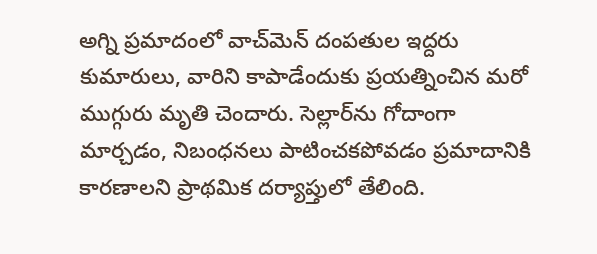అగ్ని ప్రమాదంలో వాచ్‌మెన్ దంపతుల ఇద్దరు కుమారులు, వారిని కాపాడేందుకు ప్రయత్నించిన మరో ముగ్గురు మృతి చెందారు. సెల్లార్‌ను గోదాంగా మార్చడం, నిబంధనలు పాటించకపోవడం ప్రమాదానికి కారణాలని ప్రాథమిక దర్యాప్తులో తేలింది.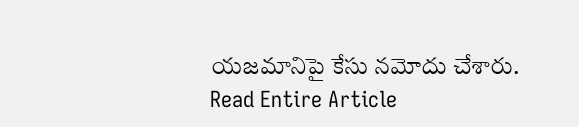యజమానిపై కేసు నమోదు చేశారు.
Read Entire Article